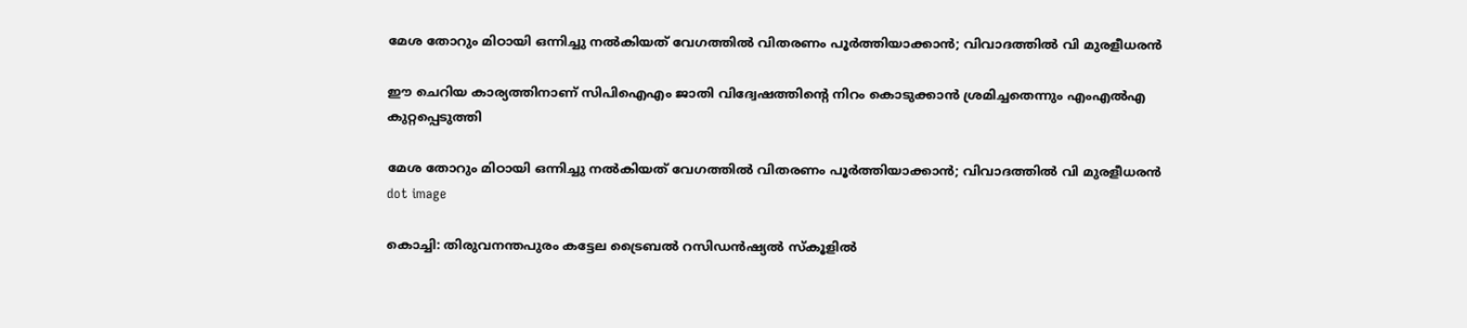മേശ തോറും മിഠായി ഒന്നിച്ചു നല്‍കിയത് വേഗത്തില്‍ വിതരണം പൂര്‍ത്തിയാക്കാന്‍; വിവാദത്തില്‍ വി മുരളീധരന്‍

ഈ ചെറിയ കാര്യത്തിനാണ് സിപിഐഎം ജാതി വിദ്വേഷത്തിന്റെ നിറം കൊടുക്കാന്‍ ശ്രമിച്ചതെന്നും എംഎല്‍എ കുറ്റപ്പെടുത്തി

മേശ തോറും മിഠായി ഒന്നിച്ചു നല്‍കിയത് വേഗത്തില്‍ വിതരണം പൂര്‍ത്തിയാക്കാന്‍; വിവാദത്തില്‍ വി മുരളീധരന്‍
dot image

കൊച്ചി: തിരുവനന്തപുരം കട്ടേല ട്രൈബല്‍ റസിഡന്‍ഷ്യല്‍ സ്‌കൂളില്‍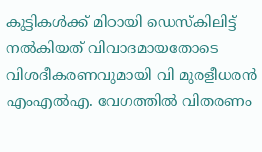കുട്ടികള്‍ക്ക് മിഠായി ഡെസ്‌കിലിട്ട് നല്‍കിയത് വിവാദമായതോടെ വിശദീകരണവുമായി വി മുരളീധരന്‍ എംഎല്‍എ. വേഗത്തില്‍ വിതരണം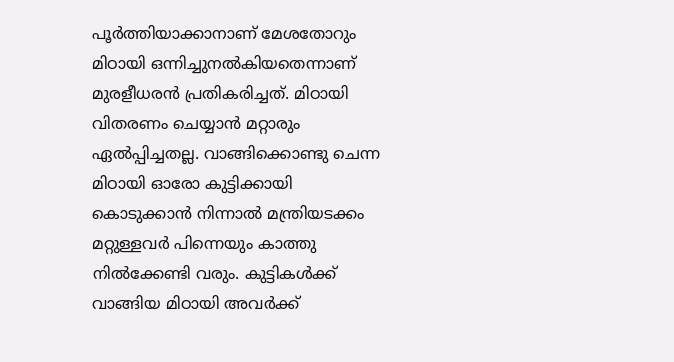പൂര്‍ത്തിയാക്കാനാണ് മേശതോറും മിഠായി ഒന്നിച്ചുനല്‍കിയതെന്നാണ് മുരളീധരന്‍ പ്രതികരിച്ചത്. മിഠായി വിതരണം ചെയ്യാന്‍ മറ്റാരും ഏല്‍പ്പിച്ചതല്ല. വാങ്ങിക്കൊണ്ടു ചെന്ന മിഠായി ഓരോ കുട്ടിക്കായി കൊടുക്കാന്‍ നിന്നാല്‍ മന്ത്രിയടക്കം മറ്റുള്ളവര്‍ പിന്നെയും കാത്തു നില്‍ക്കേണ്ടി വരും. കുട്ടികള്‍ക്ക് വാങ്ങിയ മിഠായി അവര്‍ക്ക്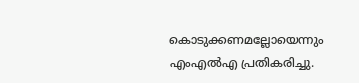കൊടുക്കണമല്ലോയെന്നും എംഎല്‍എ പ്രതികരിച്ചു.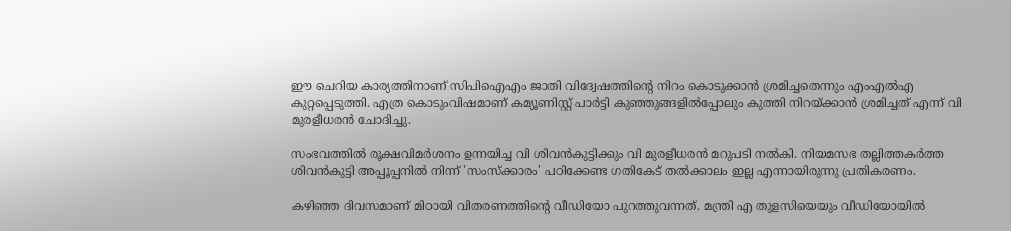ഈ ചെറിയ കാര്യത്തിനാണ് സിപിഐഎം ജാതി വിദ്വേഷത്തിന്റെ നിറം കൊടുക്കാന്‍ ശ്രമിച്ചതെന്നും എംഎല്‍എ കുറ്റപ്പെടുത്തി. എത്ര കൊടുംവിഷമാണ് കമ്യൂണിസ്റ്റ് പാര്‍ട്ടി കുഞ്ഞുങ്ങളില്‍പ്പോലും കുത്തി നിറയ്ക്കാന്‍ ശ്രമിച്ചത് എന്ന് വി മുരളീധരന്‍ ചോദിച്ചു.

സംഭവത്തില്‍ രൂക്ഷവിമര്‍ശനം ഉന്നയിച്ച വി ശിവന്‍കുട്ടിക്കും വി മുരളീധരന്‍ മറുപടി നല്‍കി. നിയമസഭ തല്ലിത്തകര്‍ത്ത ശിവന്‍കുട്ടി അപ്പൂപ്പനില്‍ നിന്ന് 'സംസ്‌ക്കാരം' പഠിക്കേണ്ട ഗതികേട് തല്‍ക്കാലം ഇല്ല എന്നായിരുന്നു പ്രതികരണം.

കഴിഞ്ഞ ദിവസമാണ് മിഠായി വിതരണത്തിന്റെ വീഡിയോ പുറത്തുവന്നത്. മന്ത്രി എ തുളസിയെയും വീഡിയോയില്‍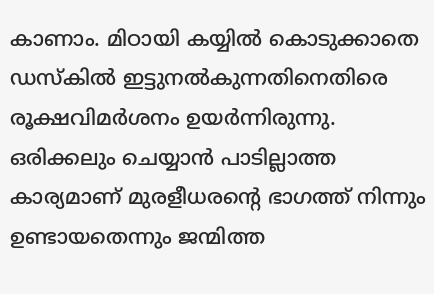കാണാം. മിഠായി കയ്യില്‍ കൊടുക്കാതെ ഡസ്‌കില്‍ ഇട്ടുനല്‍കുന്നതിനെതിരെ രൂക്ഷവിമര്‍ശനം ഉയര്‍ന്നിരുന്നു. ഒരിക്കലും ചെയ്യാന്‍ പാടില്ലാത്ത കാര്യമാണ് മുരളീധരന്റെ ഭാഗത്ത് നിന്നും ഉണ്ടായതെന്നും ജന്മിത്ത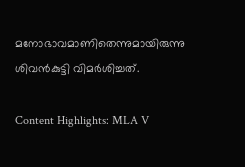മനോഭാവമാണിതെന്നുമായിരുന്നു ശിവന്‍കുട്ടി വിമര്‍ശിച്ചത്.

Content Highlights: MLA V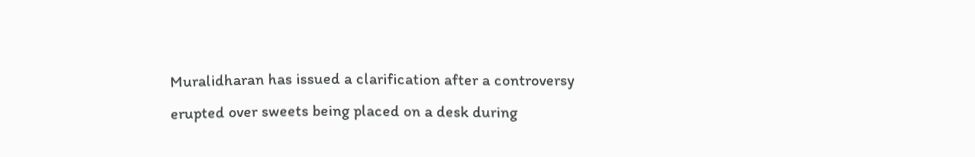Muralidharan has issued a clarification after a controversy erupted over sweets being placed on a desk during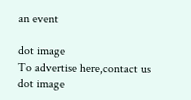an event

dot image
To advertise here,contact us
dot image